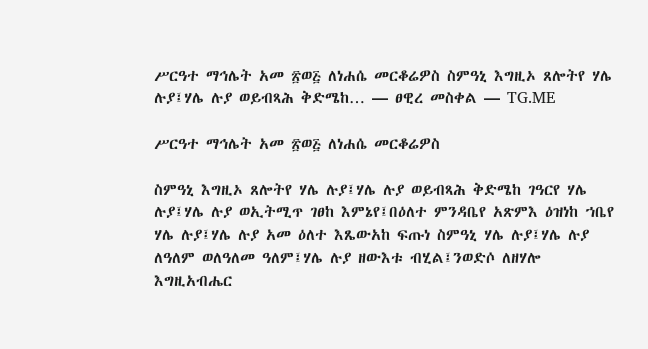ሥርዓተ ማኅሌት አመ ፳ወ፭ ለነሐሴ መርቆሬዎስ ስምዓኒ እግዚኦ ጸሎትየ ሃሌ ሉያ፤ሃሌ ሉያ ወይብጻሕ ቅድሜከ… — ፀዊረ መስቀል — TG.ME

ሥርዓተ ማኅሌት አመ ፳ወ፭ ለነሐሴ መርቆሬዎስ

ስምዓኒ እግዚኦ ጸሎትየ ሃሌ ሉያ፤ሃሌ ሉያ ወይብጻሕ ቅድሜከ ገዓርየ ሃሌ ሉያ፤ሃሌ ሉያ ወኢትሚጥ ገፀከ እምኔየ፤በዕለተ ምንዳቤየ አጽምእ ዕዝነከ ኀቤየ ሃሌ ሉያ፤ሃሌ ሉያ አመ ዕለተ እጼውአከ ፍጡነ ስምዓኒ ሃሌ ሉያ፤ሃሌ ሉያ ለዓለም ወለዓለመ ዓለም፤ሃሌ ሉያ ዘውእቱ ብሂል፤ንወድሶ ለዘሃሎ እግዚአብሔር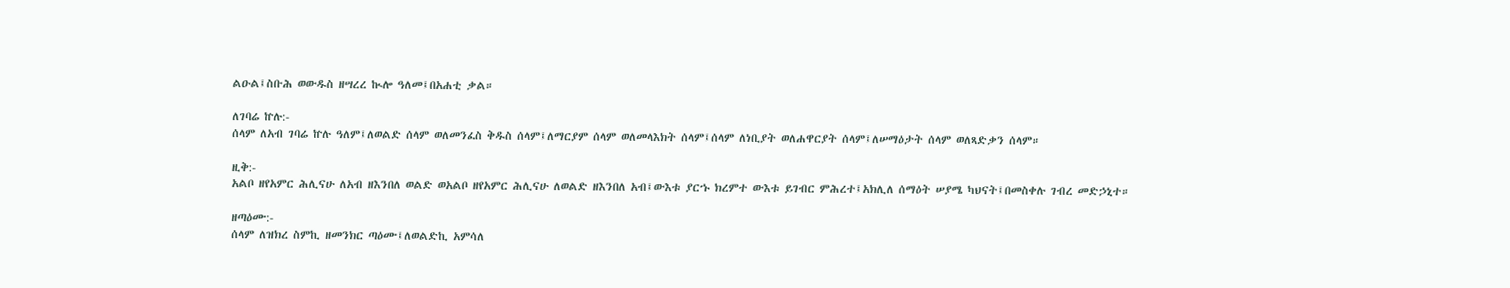ልዑል፤ስቡሕ ወውዱስ ዘሣረረ ኲሎ ዓለመ፤በአሐቲ ቃል።

ለገባሬ ኵሉ:-
ሰላም ለአብ ገባሬ ኵሉ ዓለም፤ለወልድ ሰላም ወለመንፈስ ቅዱስ ሰላም፤ለማርያም ሰላም ወለመላእክት ሰላም፤ሰላም ለነቢያት ወለሐዋርያት ሰላም፤ለሠማዕታት ሰላም ወለጻድቃን ሰላም።

ዚቅ:-
አልቦ ዘየአምር ሕሊናሁ ለአብ ዘእንበለ ወልድ ወአልቦ ዘየአምር ሕሊናሁ ለወልድ ዘእንበለ አብ፤ውእቱ ያርኁ ክረምተ ውእቱ ይገብር ምሕረተ፤አክሊለ ሰማዕት ሠያሜ ካህናት፤በመስቀሉ ገብረ መድኃኒተ።

ዘጣዕሙ:-
ሰላም ለዝክረ ስምኪ ዘመንክር ጣዕሙ፤ለወልድኪ አምሳለ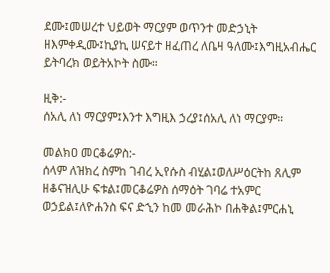ደሙ፤መሠረተ ህይወት ማርያም ወጥንተ መድኃኒት ዘእምቀዲሙ፤ኪያኪ ሠናይተ ዘፈጠረ ለቤዛ ዓለሙ፤እግዚአብሔር ይትባረክ ወይትአኮት ስሙ።

ዚቅ:-
ሰአሊ ለነ ማርያም፤እንተ እግዚእ ኃረያ፤ሰአሊ ለነ ማርያም።

መልክዐ መርቆሬዎስ:-
ሰላም ለዝክረ ስምከ ገብረ ኢየሱስ ብሂል፤ወለሥዕርትከ ጸሊም ዘቆናዝሊሁ ፍቱል፤መርቆሬዎስ ሰማዕት ገባሬ ተአምር ወኃይል፤ለዮሐንስ ፍና ድኂን ከመ መራሕኮ በሐቅል፤ምርሐኒ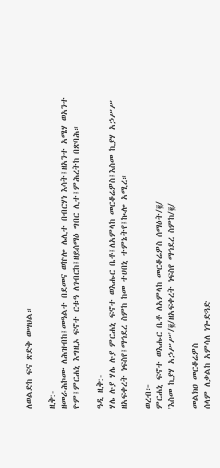ለወልድከ ፍና ጽድቅ ወሣህል።

ዚቅ:-
ዘመራሕኮሙ ለሕዝብከ፤መዓልተ በደመና ወኵሎ ሌሊተ በብርሃነ እሳት፤ዘአንተ አሜሃ ወአንተ ዮም፤ምርሐኒ እግዚኦ ፍኖተ ርቱዓ ለገብርከ፤ዘይሰማዕ ግበር ሊተ፤ምሕረትከ በጽባሕ።

ዓዲ ዚቅ:-
ሃሌ ሉያ ሃሌ ሉያ ምርሐኒ ፍኖተ ወእሑር ቤቶ፤ለአምላከ መርቆሬዎስ፤እስመ ኪያሃ አኃሥሥ ዘአፍቀረት ነፍስየ፤ማኅደረ ስምከ ከመ ተሀበኒ ተምኔትየ፤ኲሎ አሚረ።

ወረብ፦
ምርሐኒ ፍኖተ ወእሑር ቤቶ ለአምላከ መርቆሬዎስ ሰማዕት/፪/
'እስመ ኪያሃ አኃሥሥ'/፪/ዘአፍቀረት ነፍስየ ማኅደረ ስምከ/፪/

መልክዐ መርቆሬዎስ
ሰላም ለቃልከ አምሳለ ነጐድጓድ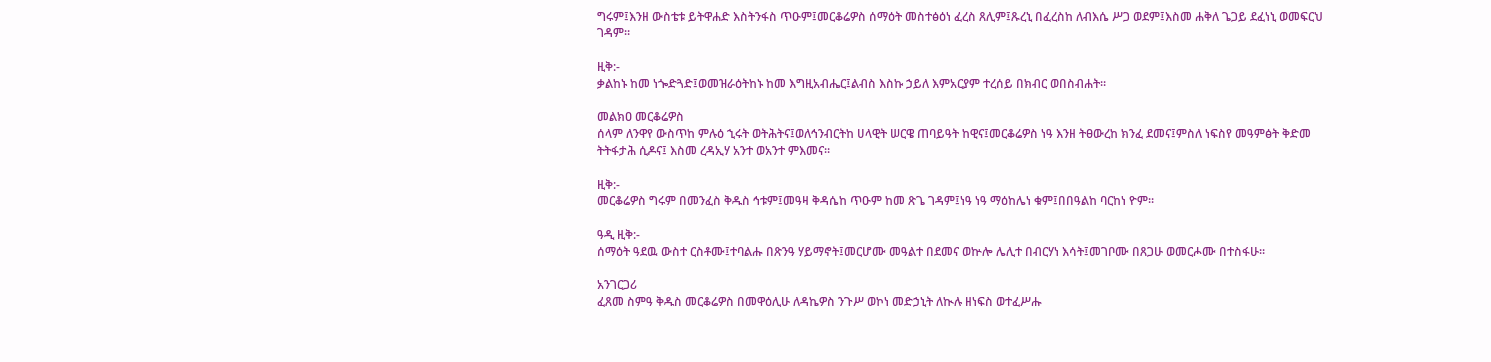ግሩም፤እንዘ ውስቴቱ ይትዋሐድ እስትንፋስ ጥዑም፤መርቆሬዎስ ሰማዕት መስተፅዕነ ፈረስ ጸሊም፤ጹረኒ በፈረስከ ለብእሴ ሥጋ ወደም፤እስመ ሐቅለ ጌጋይ ደፈነኒ ወመፍርህ ገዳም።

ዚቅ:-
ቃልከኑ ከመ ነጐድጓድ፤ወመዝራዕትከኑ ከመ እግዚአብሔር፤ልብስ እስኩ ኃይለ እምአርያም ተረሰይ በክብር ወበስብሐት።

መልክዐ መርቆሬዎስ
ሰላም ለንዋየ ውስጥከ ምሉዕ ኂሩት ወትሕትና፤ወለኅንብርትከ ሀላዊት ሠርዌ ጠባይዓት ከዊና፤መርቆሬዎስ ነዓ እንዘ ትፀውረከ ክንፈ ደመና፤ምስለ ነፍስየ መዓምፅት ቅድመ ትትፋታሕ ሲዶና፤ እስመ ረዳኢሃ አንተ ወአንተ ምእመና።

ዚቅ:-
መርቆሬዎስ ግሩም በመንፈስ ቅዱስ ኅቱም፤መዓዛ ቅዳሴከ ጥዑም ከመ ጽጌ ገዳም፤ነዓ ነዓ ማዕከሌነ ቁም፤በበዓልከ ባርከነ ዮም።

ዓዲ ዚቅ:-
ሰማዕት ዓደዉ ውስተ ርስቶሙ፤ተባልሑ በጽንዓ ሃይማኖት፤መርሆሙ መዓልተ በደመና ወኵሎ ሌሊተ በብርሃነ እሳት፤መገቦሙ በጸጋሁ ወመርሖሙ በተስፋሁ።

አንገርጋሪ
ፈጸመ ስምዓ ቅዱስ መርቆሬዎስ በመዋዕሊሁ ለዳኬዎስ ንጉሥ ወኮነ መድኃኒት ለኲሉ ዘነፍስ ወተፈሥሑ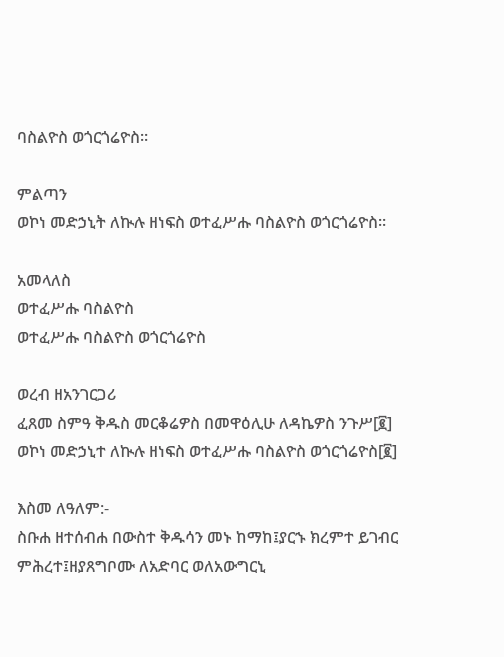ባስልዮስ ወጎርጎሬዮስ።

ምልጣን
ወኮነ መድኃኒት ለኲሉ ዘነፍስ ወተፈሥሑ ባስልዮስ ወጎርጎሬዮስ።

አመላለስ
ወተፈሥሑ ባስልዮስ
ወተፈሥሑ ባስልዮስ ወጎርጎሬዮስ

ወረብ ዘአንገርጋሪ
ፈጸመ ስምዓ ቅዱስ መርቆሬዎስ በመዋዕሊሁ ለዳኬዎስ ንጉሥ[፪]
ወኮነ መድኃኒተ ለኲሉ ዘነፍስ ወተፈሥሑ ባስልዮስ ወጎርጎሬዮስ[፪]

እስመ ለዓለም:-
ስቡሐ ዘተሰብሐ በውስተ ቅዱሳን መኑ ከማከ፤ያርኁ ክረምተ ይገብር ምሕረተ፤ዘያጸግቦሙ ለአድባር ወለአውግርኒ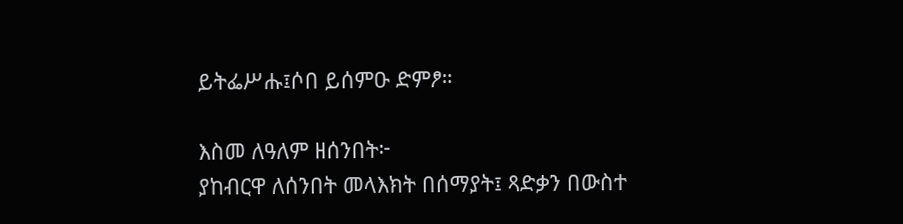ይትፌሥሑ፤ሶበ ይሰምዑ ድምፆ።

እስመ ለዓለም ዘሰንበት፦
ያከብርዋ ለሰንበት መላእክት በሰማያት፤ ጻድቃን በውስተ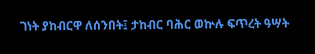ገነት ያከብርዋ ለሰንበት፤ ታከብር ባሕር ወኵሉ ፍጥረት ዓሣት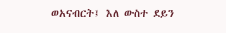ወአናብርት፤ እለ ውስተ ደይን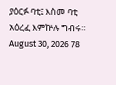ያዕርፉ ባቲ፤ እስመ ባቲ አዕረፈ እምኵሉ ግብሩ።
August 30, 2026 78